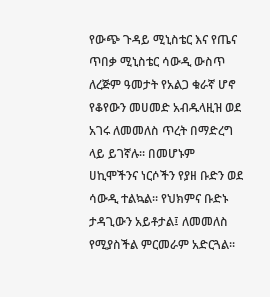የውጭ ጉዳይ ሚኒስቴር እና የጤና ጥበቃ ሚኒስቴር ሳውዲ ውስጥ ለረጅም ዓመታት የአልጋ ቁራኛ ሆኖ የቆየውን መሀመድ አብዱላዚዝ ወደ አገሩ ለመመለስ ጥረት በማድረግ ላይ ይገኛሉ፡፡ በመሆኑም ሀኪሞችንና ነርሶችን የያዘ ቡድን ወደ ሳውዲ ተልኳል። የህክምና ቡድኑ ታዳጊውን አይቶታል፤ ለመመለስ የሚያስችል ምርመራም አድርጓል፡፡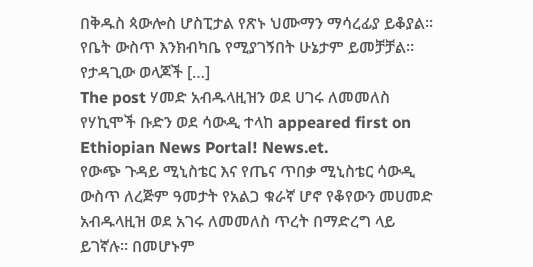በቅዱስ ጳውሎስ ሆስፒታል የጽኑ ህሙማን ማሳረፊያ ይቆያል፡፡ የቤት ውስጥ እንክብካቤ የሚያገኝበት ሁኔታም ይመቻቻል፡፡ የታዳጊው ወላጆች […]
The post ሃመድ አብዱላዚዝን ወደ ሀገሩ ለመመለስ የሃኪሞች ቡድን ወደ ሳውዲ ተላከ appeared first on Ethiopian News Portal! News.et.
የውጭ ጉዳይ ሚኒስቴር እና የጤና ጥበቃ ሚኒስቴር ሳውዲ ውስጥ ለረጅም ዓመታት የአልጋ ቁራኛ ሆኖ የቆየውን መሀመድ አብዱላዚዝ ወደ አገሩ ለመመለስ ጥረት በማድረግ ላይ ይገኛሉ፡፡ በመሆኑም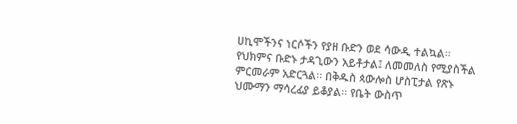ሀኪሞችንና ነርሶችን የያዘ ቡድን ወደ ሳውዲ ተልኳል። የህክምና ቡድኑ ታዳጊውን አይቶታል፤ ለመመለስ የሚያስችል ምርመራም አድርጓል፡፡ በቅዱስ ጳውሎስ ሆስፒታል የጽኑ ህሙማን ማሳረፊያ ይቆያል፡፡ የቤት ውስጥ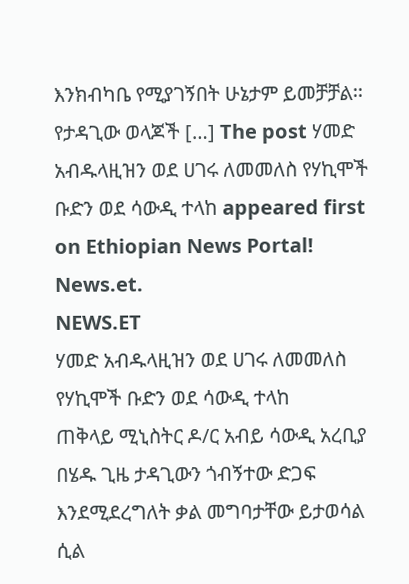እንክብካቤ የሚያገኝበት ሁኔታም ይመቻቻል፡፡ የታዳጊው ወላጆች […] The post ሃመድ አብዱላዚዝን ወደ ሀገሩ ለመመለስ የሃኪሞች ቡድን ወደ ሳውዲ ተላከ appeared first on Ethiopian News Portal! News.et.
NEWS.ET
ሃመድ አብዱላዚዝን ወደ ሀገሩ ለመመለስ የሃኪሞች ቡድን ወደ ሳውዲ ተላከ
ጠቅላይ ሚኒስትር ዶ/ር አብይ ሳውዲ አረቢያ በሄዱ ጊዜ ታዳጊውን ጎብኝተው ድጋፍ እንደሚደረግለት ቃል መግባታቸው ይታወሳል ሲል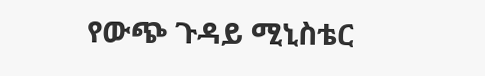የውጭ ጉዳይ ሚኒስቴር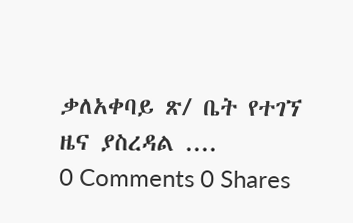ቃለአቀባይ ጽ/ ቤት የተገኘ ዜና ያስረዳል ....
0 Comments 0 Shares